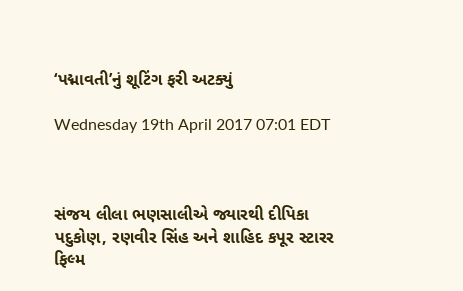‘પદ્માવતી’નું શૂટિંગ ફરી અટક્યું

Wednesday 19th April 2017 07:01 EDT



સંજય લીલા ભણસાલીએ જ્યારથી દીપિકા પદુકોણ, રણવીર સિંહ અને શાહિદ કપૂર સ્ટારર ફિલ્મ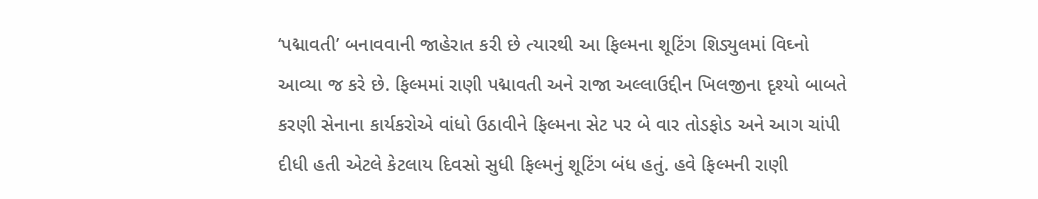‘પદ્માવતી’ બનાવવાની જાહેરાત કરી છે ત્યારથી આ ફિલ્મના શૂટિંગ શિડ્યુલમાં વિઘ્નો આવ્યા જ કરે છે. ફિલ્મમાં રાણી પદ્માવતી અને રાજા અલ્લાઉદ્દીન ખિલજીના દૃશ્યો બાબતે કરણી સેનાના કાર્યકરોએ વાંધો ઉઠાવીને ફિલ્મના સેટ પર બે વાર તોડફોડ અને આગ ચાંપી દીધી હતી એટલે કેટલાય દિવસો સુધી ફિલ્મનું શૂટિંગ બંધ હતું. હવે ફિલ્મની રાણી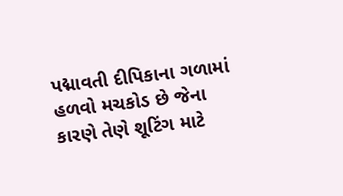પદ્માવતી દીપિકાના ગળામાં હળવો મચકોડ છે જેના કારણે તેણે શૂટિંગ માટે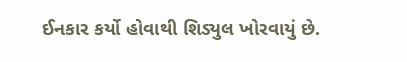ઈનકાર કર્યો હોવાથી શિડ્યુલ ખોરવાયું છે.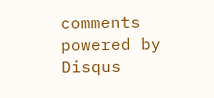comments powered by Disqus